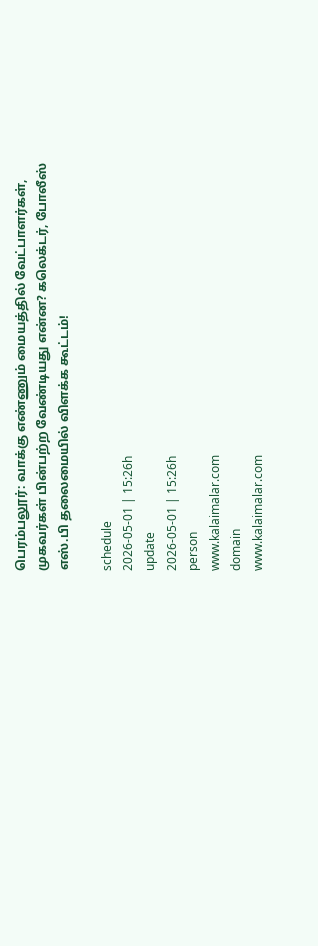பெரம்பலூர்: வாக்கு எண்ணும் மையத்தில் வேட்பாளர்கள், முகவர்கள் பின்பற்ற வேண்டியது என்ன? கலெக்டர், போலீஸ் எஸ்.பி தலைமையில் விளக்க கூட்டம்!

schedule
2026-05-01 | 15:26h
update
2026-05-01 | 15:26h
person
www.kalaimalar.com
domain
www.kalaimalar.com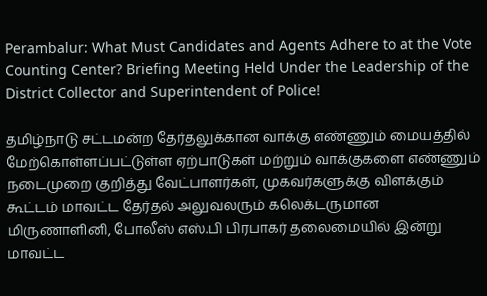Perambalur: What Must Candidates and Agents Adhere to at the Vote Counting Center? Briefing Meeting Held Under the Leadership of the District Collector and Superintendent of Police!

தமிழ்நாடு சட்டமன்ற தேர்தலுக்கான வாக்கு எண்ணும் மையத்தில் மேற்கொள்ளப்பட்டுள்ள ஏற்பாடுகள் மற்றும் வாக்குகளை எண்ணும் நடைமுறை குறித்து வேட்பாளர்கள், முகவர்களுக்கு விளக்கும் கூட்டம் மாவட்ட தேர்தல் அலுவலரும் கலெக்டருமான மிருணாளினி, போலீஸ் எஸ்.பி பிரபாகர் தலைமையில் இன்று மாவட்ட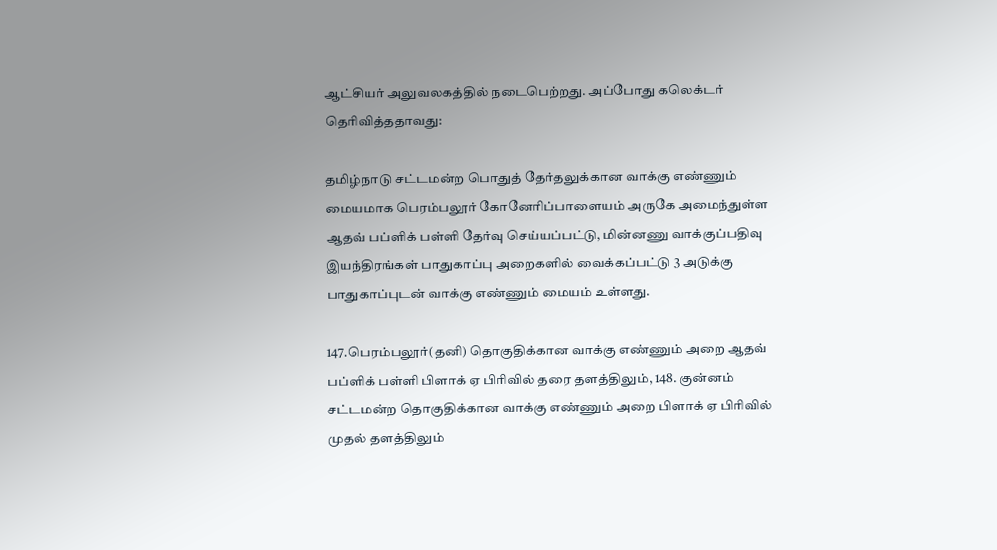ஆட்சியர் அலுவலகத்தில் நடைபெற்றது. அப்போது கலெக்டர் தெரிவித்ததாவது:

தமிழ்நாடு சட்டமன்ற பொதுத் தேர்தலுக்கான வாக்கு எண்ணும் மையமாக பெரம்பலூர் கோனேரிப்பாளையம் அருகே அமைந்துள்ள ஆதவ் பப்ளிக் பள்ளி தேர்வு செய்யப்பட்டு, மின்னணு வாக்குப்பதிவு இயந்திரங்கள் பாதுகாப்பு அறைகளில் வைக்கப்பட்டு 3 அடுக்கு பாதுகாப்புடன் வாக்கு எண்ணும் மையம் உள்ளது.

147.பெரம்பலூர்(தனி) தொகுதிக்கான வாக்கு எண்ணும் அறை ஆதவ் பப்ளிக் பள்ளி பிளாக் ஏ பிரிவில் தரை தளத்திலும், 148. குன்னம் சட்டமன்ற தொகுதிக்கான வாக்கு எண்ணும் அறை பிளாக் ஏ பிரிவில் முதல் தளத்திலும்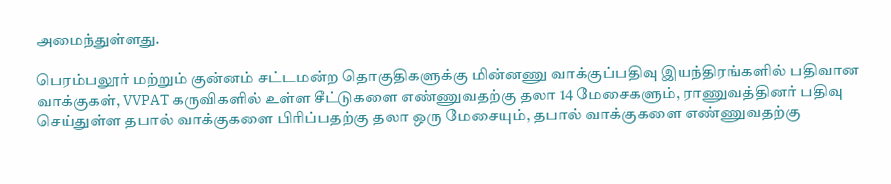அமைந்துள்ளது.

பெரம்பலூர் மற்றும் குன்னம் சட்டமன்ற தொகுதிகளுக்கு மின்னணு வாக்குப்பதிவு இயந்திரங்களில் பதிவான வாக்குகள், VVPAT கருவிகளில் உள்ள சீட்டுகளை எண்ணுவதற்கு தலா 14 மேசைகளும், ராணுவத்தினர் பதிவு செய்துள்ள தபால் வாக்குகளை பிரிப்பதற்கு தலா ஒரு மேசையும், தபால் வாக்குகளை எண்ணுவதற்கு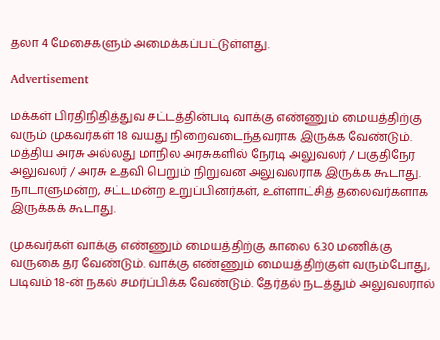தலா 4 மேசைகளும் அமைக்கப்பட்டுள்ளது.

Advertisement

மக்கள் பிரதிநிதித்துவ சட்டத்தின்படி வாக்கு எண்ணும் மையத்திற்கு வரும் முகவர்கள் 18 வயது நிறைவடைந்தவராக இருக்க வேண்டும். மத்திய அரசு அல்லது மாநில அரசுகளில் நேரடி அலுவலர் / பகுதிநேர அலுவலர் / அரசு உதவி பெறும் நிறுவன அலுவலராக இருக்க கூடாது. நாடாளுமன்ற, சட்டமன்ற உறுப்பினர்கள், உள்ளாட்சித் தலைவர்களாக இருக்கக் கூடாது.

முகவர்கள் வாக்கு எண்ணும் மையத்திற்கு காலை 6.30 மணிக்கு வருகை தர வேண்டும். வாக்கு எண்ணும் மையத்திற்குள் வரும்போது, படிவம் 18-ன் நகல் சமர்ப்பிக்க வேண்டும். தேர்தல் நடத்தும் அலுவலரால்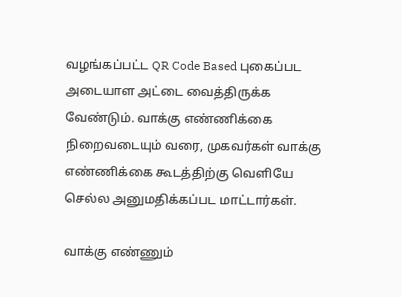வழங்கப்பட்ட QR Code Based புகைப்பட அடையாள அட்டை வைத்திருக்க வேண்டும். வாக்கு எண்ணிக்கை நிறைவடையும் வரை, முகவர்கள் வாக்கு எண்ணிக்கை கூடத்திற்கு வெளியே செல்ல அனுமதிக்கப்பட மாட்டார்கள்.

வாக்கு எண்ணும்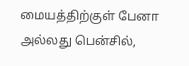மையத்திற்குள் பேனா அல்லது பென்சில்,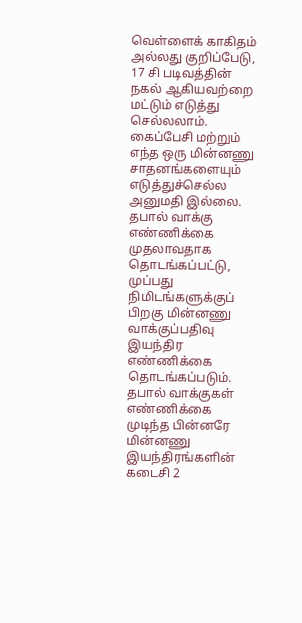வெள்ளைக் காகிதம் அல்லது குறிப்பேடு, 17 சி படிவத்தின் நகல் ஆகியவற்றை மட்டும் எடுத்து செல்லலாம். கைப்பேசி மற்றும் எந்த ஒரு மின்னணு சாதனங்களையும் எடுத்துச்செல்ல அனுமதி இல்லை. தபால் வாக்கு எண்ணிக்கை முதலாவதாக தொடங்கப்பட்டு, முப்பது நிமிடங்களுக்குப் பிறகு மின்னணு வாக்குப்பதிவு இயந்திர எண்ணிக்கை தொடங்கப்படும். தபால் வாக்குகள் எண்ணிக்கை முடிந்த பின்னரே மின்னணு இயந்திரங்களின் கடைசி 2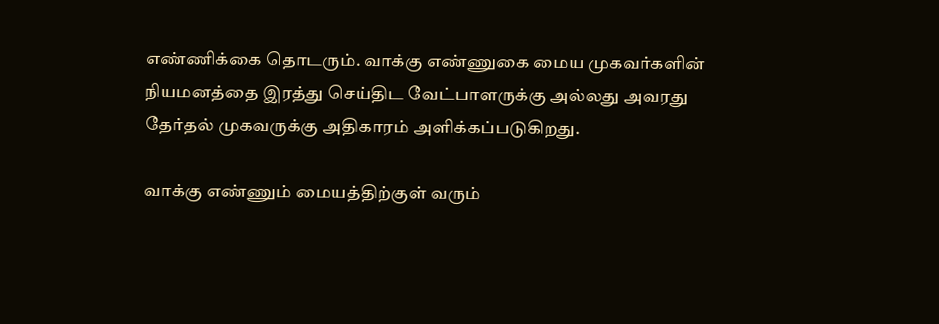எண்ணிக்கை தொடரும். வாக்கு எண்ணுகை மைய முகவர்களின் நியமனத்தை இரத்து செய்திட வேட்பாளருக்கு அல்லது அவரது தேர்தல் முகவருக்கு அதிகாரம் அளிக்கப்படுகிறது.

வாக்கு எண்ணும் மையத்திற்குள் வரும்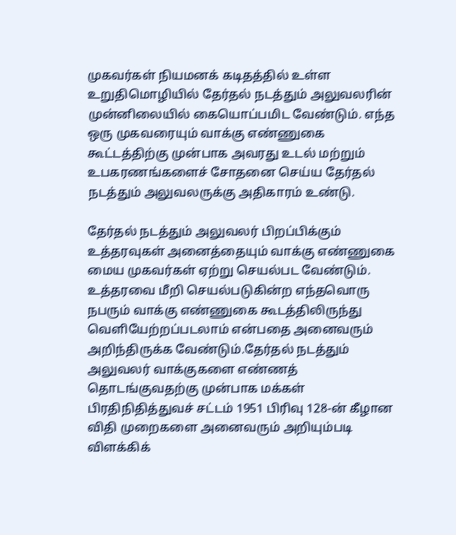முகவர்கள் நியமனக் கடிதத்தில் உள்ள உறுதிமொழியில் தேர்தல் நடத்தும் அலுவலரின் முன்னிலையில் கையொப்பமிட வேண்டும். எந்த ஒரு முகவரையும் வாக்கு எண்ணுகை கூட்டத்திற்கு முன்பாக அவரது உடல் மற்றும் உபகரணங்களைச் சோதனை செய்ய தேர்தல் நடத்தும் அலுவலருக்கு அதிகாரம் உண்டு.

தேர்தல் நடத்தும் அலுவலர் பிறப்பிக்கும் உத்தரவுகள் அனைத்தையும் வாக்கு எண்ணுகை மைய முகவர்கள் ஏற்று செயல்பட வேண்டும். உத்தரவை மீறி செயல்படுகின்ற எந்தவொரு நபரும் வாக்கு எண்ணுகை கூடத்திலிருந்து வெளியேற்றப்படலாம் என்பதை அனைவரும் அறிந்திருக்க வேண்டும்.தேர்தல் நடத்தும் அலுவலர் வாக்குகளை எண்ணத் தொடங்குவதற்கு முன்பாக மக்கள் பிரதிநிதித்துவச் சட்டம் 1951 பிரிவு 128-ன் கீழான விதி முறைகளை அனைவரும் அறியும்படி விளக்கிக்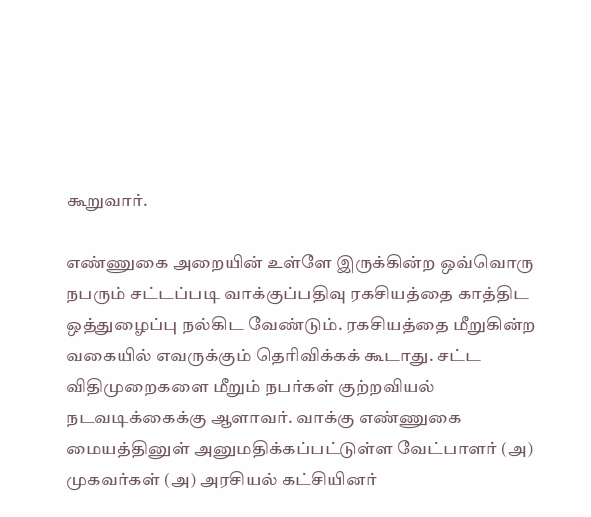கூறுவார்.

எண்ணுகை அறையின் உள்ளே இருக்கின்ற ஒவ்வொரு நபரும் சட்டப்படி வாக்குப்பதிவு ரகசியத்தை காத்திட ஒத்துழைப்பு நல்கிட வேண்டும். ரகசியத்தை மீறுகின்ற வகையில் எவருக்கும் தெரிவிக்கக் கூடாது. சட்ட விதிமுறைகளை மீறும் நபர்கள் குற்றவியல் நடவடிக்கைக்கு ஆளாவர். வாக்கு எண்ணுகை மையத்தினுள் அனுமதிக்கப்பட்டுள்ள வேட்பாளர் (அ) முகவர்கள் (அ) அரசியல் கட்சியினர்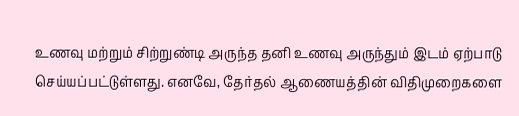உணவு மற்றும் சிற்றுண்டி அருந்த தனி உணவு அருந்தும் இடம் ஏற்பாடு செய்யப்பட்டுள்ளது. எனவே, தேர்தல் ஆணையத்தின் விதிமுறைகளை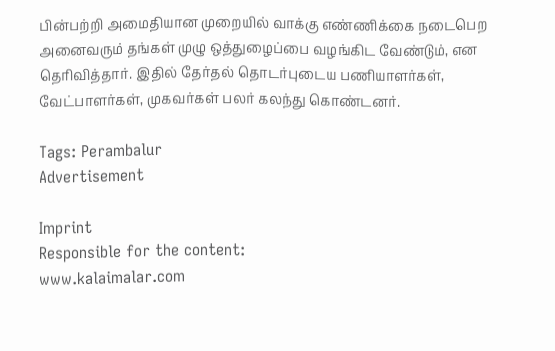பின்பற்றி அமைதியான முறையில் வாக்கு எண்ணிக்கை நடைபெற அனைவரும் தங்கள் முழு ஒத்துழைப்பை வழங்கிட வேண்டும், என தெரிவித்தார். இதில் தேர்தல் தொடர்புடைய பணியாளர்கள், வேட்பாளர்கள், முகவர்கள் பலர் கலந்து கொண்டனர்.

Tags: Perambalur
Advertisement

Imprint
Responsible for the content:
www.kalaimalar.com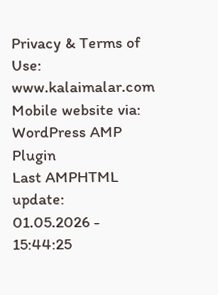Privacy & Terms of Use:
www.kalaimalar.com
Mobile website via:
WordPress AMP Plugin
Last AMPHTML update:
01.05.2026 - 15:44:25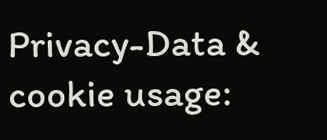Privacy-Data & cookie usage: